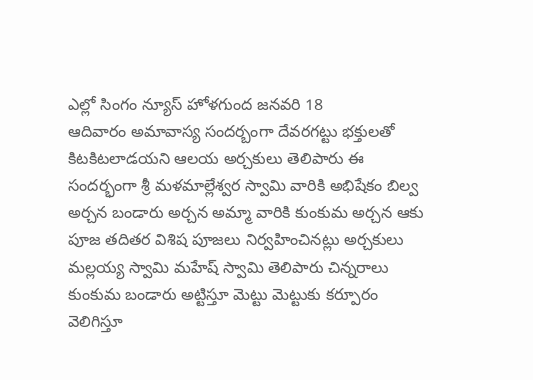ఎల్లో సింగం న్యూస్ హోళగుంద జనవరి 18
ఆదివారం అమావాస్య సందర్బంగా దేవరగట్టు భక్తులతో కిటకిటలాడయని ఆలయ అర్చకులు తెలిపారు ఈ సందర్భంగా శ్రీ మళమాల్లేశ్వర స్వామి వారికి అభిషేకం బిల్వ అర్చన బండారు అర్చన అమ్మా వారికి కుంకుమ అర్చన ఆకు పూజ తదితర విశిష పూజలు నిర్వహించినట్లు అర్చకులు మల్లయ్య స్వామి మహేష్ స్వామి తెలిపారు చిన్నరాలు కుంకుమ బండారు అట్టిస్తూ మెట్టు మెట్టుకు కర్పూరం వెలిగిస్తూ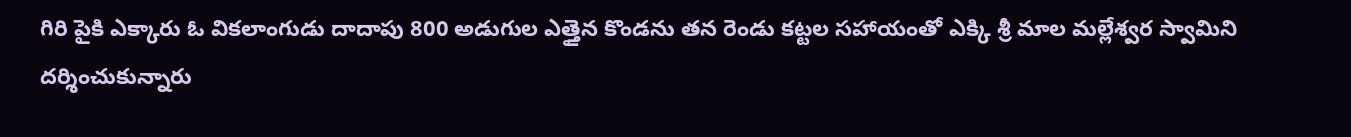గిరి పైకి ఎక్కారు ఓ వికలాంగుడు దాదాపు 800 అడుగుల ఎత్తైన కొండను తన రెండు కట్టల సహాయంతో ఎక్కి శ్రీ మాల మల్లేశ్వర స్వామిని దర్శించుకున్నారు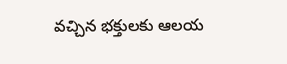వచ్చిన భక్తులకు ఆలయ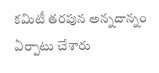కమిటీ తరపున అన్నదాన్నం ఏర్పాటు చేశారు